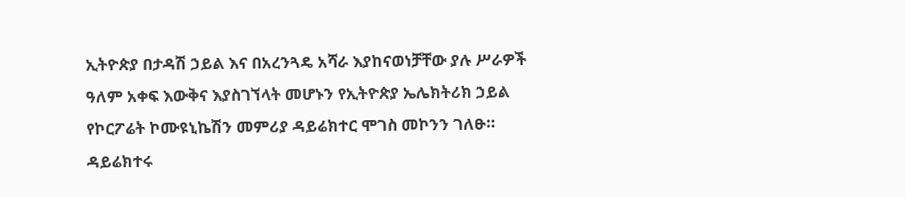ኢትዮጵያ በታዳሽ ኃይል እና በአረንጓዴ አሻራ እያከናወነቻቸው ያሉ ሥራዎች ዓለም አቀፍ እውቅና እያስገኘላት መሆኑን የኢትዮጵያ ኤሌክትሪክ ኃይል የኮርፖሬት ኮሙዩኒኬሽን መምሪያ ዳይሬክተር ሞገስ መኮንን ገለፁ።
ዳይሬክተሩ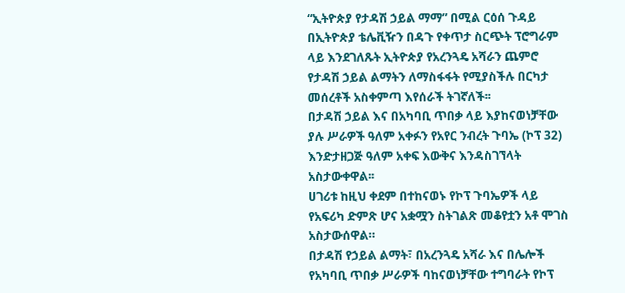“ኢትዮጵያ የታዳሽ ኃይል ማማ” በሚል ርዕሰ ጉዳይ በኢትዮጵያ ቴሌቪዥን በዳጉ የቀጥታ ስርጭት ፕሮግራም ላይ እንደገለጹት ኢትዮጵያ የአረንጓዴ አሻራን ጨምሮ የታዳሽ ኃይል ልማትን ለማስፋፋት የሚያስችሉ በርካታ መሰረቶች አስቀምጣ እየሰራች ትገኛለች፡፡
በታዳሽ ኃይል እና በአካባቢ ጥበቃ ላይ እያከናወነቻቸው ያሉ ሥራዎች ዓለም አቀፉን የአየር ንብረት ጉባኤ (ኮፕ 32) እንድታዘጋጅ ዓለም አቀፍ እውቅና እንዳስገኘላት አስታውቀዋል፡፡
ሀገሪቱ ከዚህ ቀደም በተከናወኑ የኮፕ ጉባኤዎች ላይ የአፍሪካ ድምጽ ሆና አቋሟን ስትገልጽ መቆየቷን አቶ ሞገስ አስታውሰዋል።
በታዳሽ የኃይል ልማት፣ በአረንጓዴ አሻራ እና በሌሎች የአካባቢ ጥበቃ ሥራዎች ባከናወነቻቸው ተግባራት የኮፕ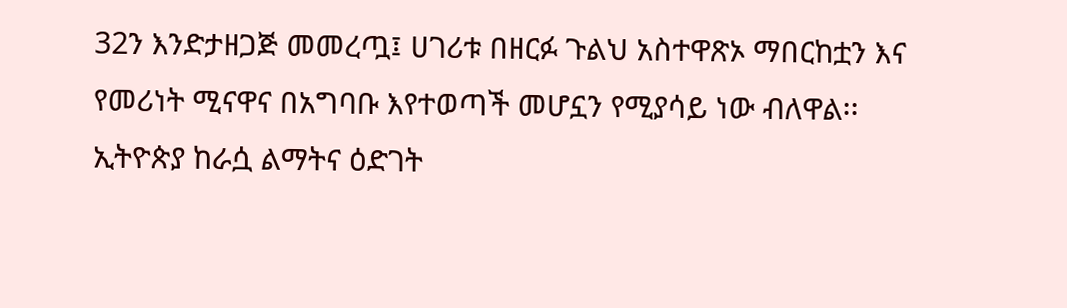32ን እንድታዘጋጅ መመረጧ፤ ሀገሪቱ በዘርፉ ጉልህ አስተዋጽኦ ማበርከቷን እና የመሪነት ሚናዋና በአግባቡ እየተወጣች መሆኗን የሚያሳይ ነው ብለዋል፡፡
ኢትዮጵያ ከራሷ ልማትና ዕድገት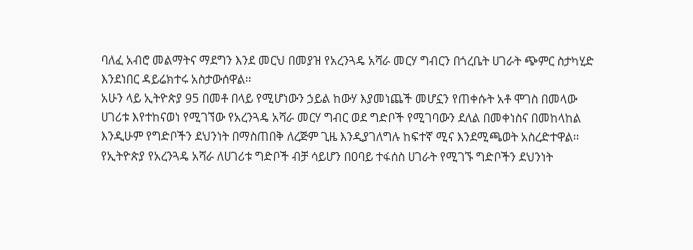ባለፈ አብሮ መልማትና ማደግን እንደ መርህ በመያዝ የአረንጓዴ አሻራ መርሃ ግብርን በጎረቤት ሀገራት ጭምር ስታካሂድ እንደነበር ዳይሬክተሩ አስታውሰዋል፡፡
አሁን ላይ ኢትዮጵያ 95 በመቶ በላይ የሚሆነውን ኃይል ከውሃ እያመነጨች መሆኗን የጠቀሱት አቶ ሞገስ በመላው ሀገሪቱ እየተከናወነ የሚገኘው የአረንጓዴ አሻራ መርሃ ግብር ወደ ግድቦች የሚገባውን ደለል በመቀነስና በመከላከል እንዲሁም የግድቦችን ደህንነት በማስጠበቅ ለረጅም ጊዜ እንዲያገለግሉ ከፍተኛ ሚና እንደሚጫወት አስረድተዋል፡፡
የኢትዮጵያ የአረንጓዴ አሻራ ለሀገሪቱ ግድቦች ብቻ ሳይሆን በዐባይ ተፋሰስ ሀገራት የሚገኙ ግድቦችን ደህንነት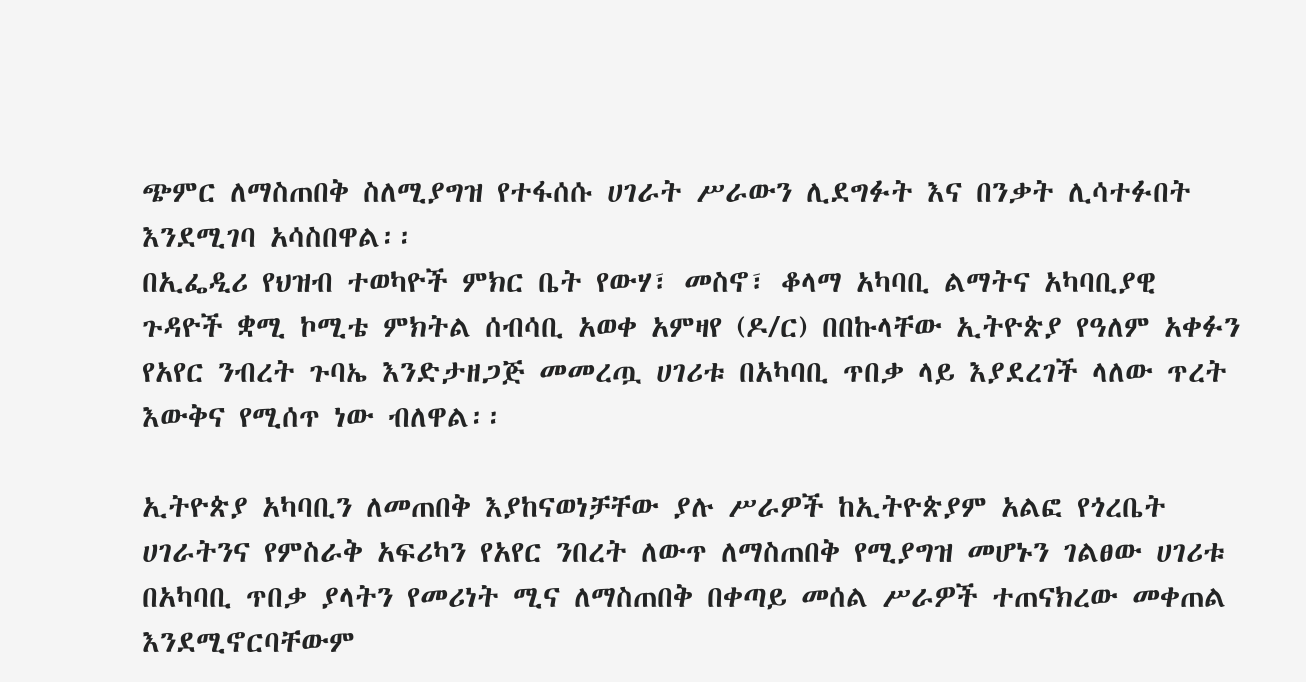ጭምር ለማስጠበቅ ስለሚያግዝ የተፋሰሱ ሀገራት ሥራውን ሊደግፉት እና በንቃት ሊሳተፉበት እንደሚገባ አሳስበዋል፡፡
በኢፌዲሪ የህዝብ ተወካዮች ምክር ቤት የውሃ፣ መስኖ፣ ቆላማ አካባቢ ልማትና አካባቢያዊ ጉዳዮች ቋሚ ኮሚቴ ምክትል ሰብሳቢ አወቀ አምዛየ (ዶ/ር) በበኩላቸው ኢትዮጵያ የዓለም አቀፉን የአየር ንብረት ጉባኤ እንድታዘጋጅ መመረጧ ሀገሪቱ በአካባቢ ጥበቃ ላይ እያደረገች ላለው ጥረት እውቅና የሚሰጥ ነው ብለዋል፡፡

ኢትዮጵያ አካባቢን ለመጠበቅ እያከናወነቻቸው ያሉ ሥራዎች ከኢትዮጵያም አልፎ የጎረቤት ሀገራትንና የምስራቅ አፍሪካን የአየር ንበረት ለውጥ ለማስጠበቅ የሚያግዝ መሆኑን ገልፀው ሀገሪቱ በአካባቢ ጥበቃ ያላትን የመሪነት ሚና ለማስጠበቅ በቀጣይ መሰል ሥራዎች ተጠናክረው መቀጠል እንደሚኖርባቸውም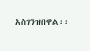አስገንዝበዋል፡፡